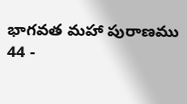భాగవత మహా పురాణము
44 -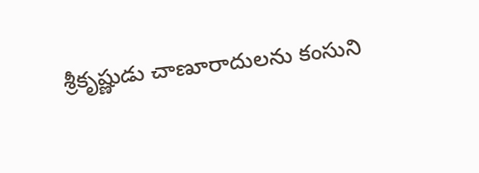శ్రీకృష్ణుడు చాణూరాదులను కంసుని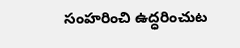సంహరించి ఉద్ధరించుట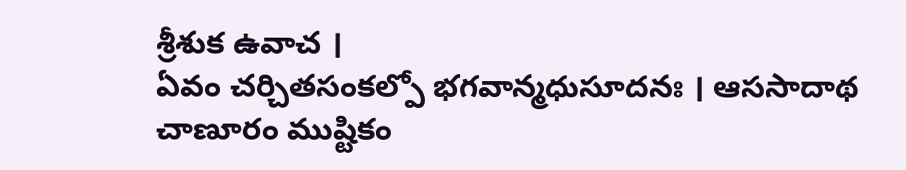శ్రీశుక ఉవాచ ।
ఏవం చర్చితసంకల్పో భగవాన్మధుసూదనః । ఆససాదాథ చాణూరం ముష్టికం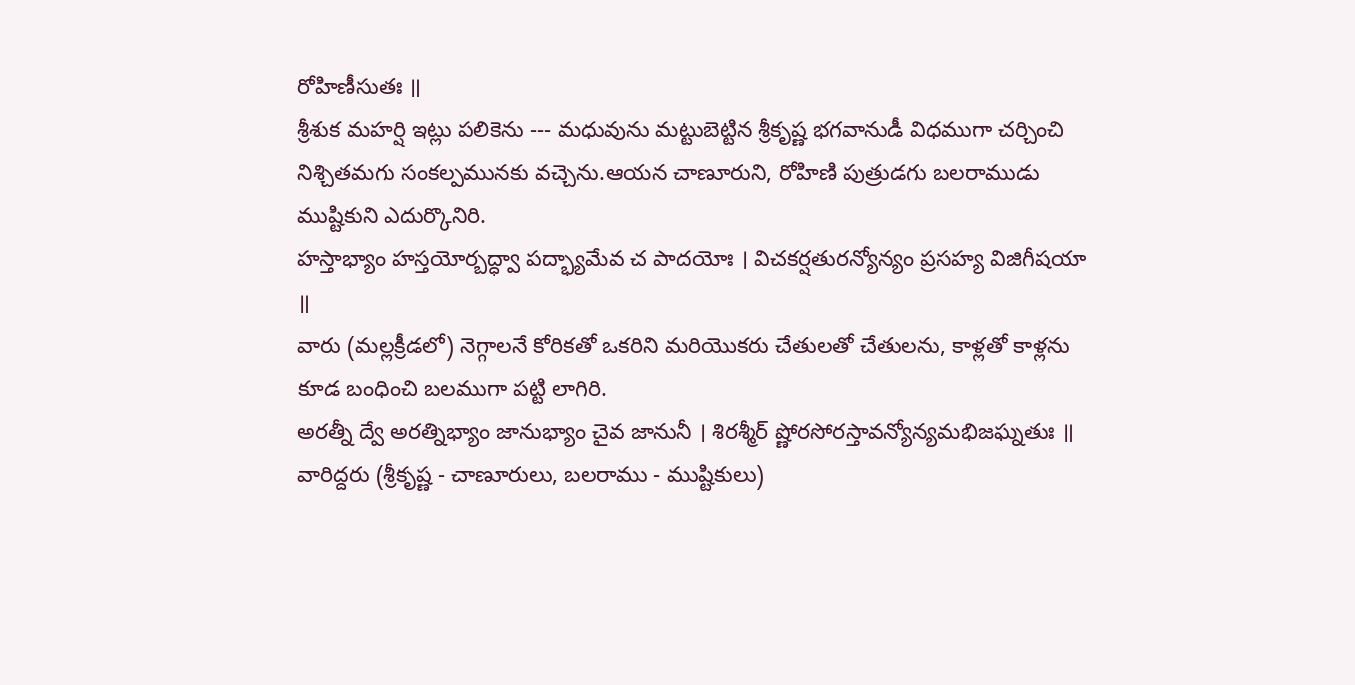రోహిణీసుతః ॥
శ్రీశుక మహర్షి ఇట్లు పలికెను --- మధువును మట్టుబెట్టిన శ్రీకృష్ణ భగవానుడీ విధముగా చర్చించి నిశ్చితమగు సంకల్పమునకు వచ్చెను.ఆయన చాణూరుని, రోహిణి పుత్రుడగు బలరాముడు ముష్టికుని ఎదుర్కొనిరి.
హస్తాభ్యాం హస్తయోర్బద్ధ్వా పద్భ్యామేవ చ పాదయోః । విచకర్షతురన్యోన్యం ప్రసహ్య విజిగీషయా ॥
వారు (మల్లక్రీడలో) నెగ్గాలనే కోరికతో ఒకరిని మరియొకరు చేతులతో చేతులను, కాళ్లతో కాళ్లను కూడ బంధించి బలముగా పట్టి లాగిరి.
అరత్నీ ద్వే అరత్నిభ్యాం జానుభ్యాం చైవ జానునీ । శిరశ్మీర్ ష్ణోరసోరస్తావన్యోన్యమభిజఘ్నతుః ॥
వారిద్దరు (శ్రీకృష్ణ - చాణూరులు, బలరాము - ముష్టికులు)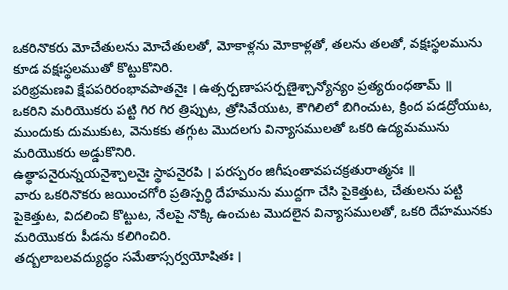ఒకరినొకరు మోచేతులను మోచేతులతో, మోకాళ్లను మోకాళ్లతో, తలను తలతో, వక్షఃస్థలమును కూడ వక్షఃస్థలముతో కొట్టుకొనిరి.
పరిభ్రమణవి క్షేపపరిరంభావపాతనైః । ఉత్సర్పణాపసర్పణైశ్చాన్యోన్యం ప్రత్యరుంధతామ్ ॥
ఒకరిని మరియొకరు పట్టి గిర గిర త్రిప్పుట, త్రోసివేయుట, కౌగిలిలో బిగించుట, క్రింద పడద్రోయుట, ముందుకు దుముకుట, వెనుకకు తగ్గుట మొదలగు విన్యాసములతో ఒకరి ఉద్యమమును మరియొకరు అడ్డుకొనిరి.
ఉత్థాపనైరున్నయనైశ్చాలనైః స్థాపనైరపి । పరస్పరం జిగీషంతావపచక్రతురాత్మనః ॥
వారు ఒకరినొకరు జయించగోరి ప్రతిస్పర్ధి దేహమును ముద్దగా చేసి పైకెత్తుట, చేతులను పట్టి పైకెత్తుట, విదలించి కొట్టుట, నేలపై నొక్కి ఉంచుట మొదలైన విన్యాసములతో, ఒకరి దేహమునకు మరియొకరు పీడను కలిగించిరి.
తద్బలాబలవద్యుద్ధం సమేతాస్సర్వయోషితః ।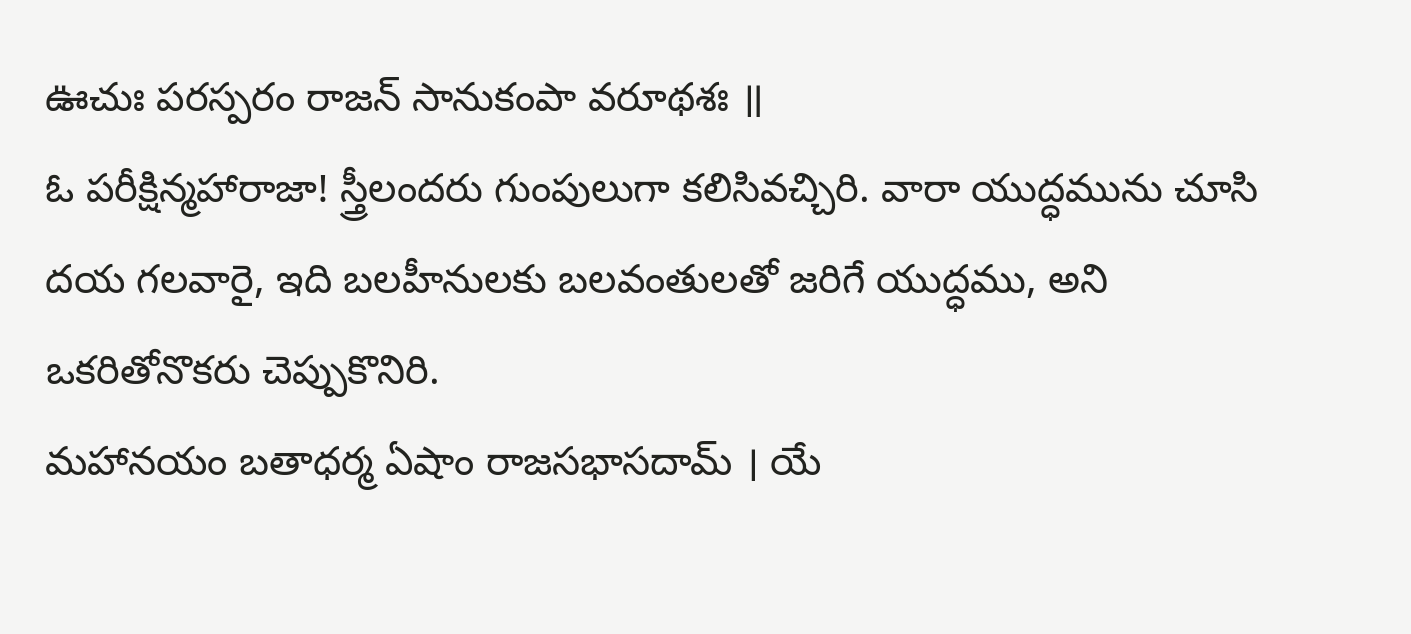ఊచుః పరస్పరం రాజన్ సానుకంపా వరూథశః ॥
ఓ పరీక్షిన్మహారాజా! స్త్రీలందరు గుంపులుగా కలిసివచ్చిరి. వారా యుద్ధమును చూసి దయ గలవారై, ఇది బలహీనులకు బలవంతులతో జరిగే యుద్ధము, అని ఒకరితోనొకరు చెప్పుకొనిరి.
మహానయం బతాధర్మ ఏషాం రాజసభాసదామ్ । యే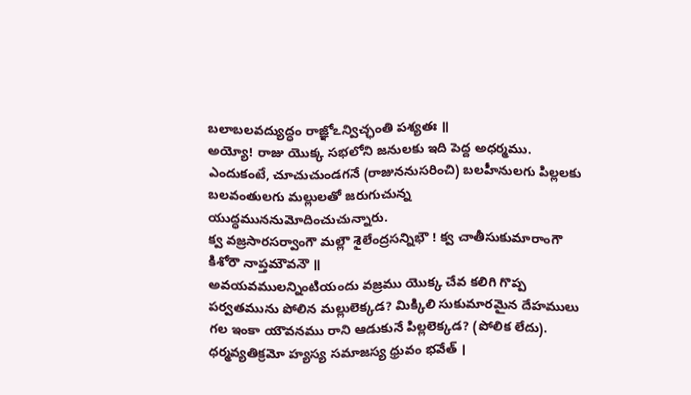బలాబలవద్యుద్ధం రాజ్ఞోఽన్విచ్ఛంతి పశ్యతః ॥
అయ్యో! రాజు యొక్క సభలోని జనులకు ఇది పెద్ద అధర్మము. ఎందుకంటే, చూచుచుండగనే (రాజుననుసరించి) బలహీనులగు పిల్లలకు బలవంతులగు మల్లులతో జరుగుచున్న యుద్ధముననుమోదించుచున్నారు.
క్వ వజ్రసారసర్వాంగౌ మల్లౌ శైలేంద్రసన్నిభౌ ! క్వ చాతీసుకుమారాంగౌ కిశోరౌ నాప్తమౌవనౌ ॥
అవయవములన్నింటియందు వజ్రము యొక్క చేవ కలిగి గొప్ప పర్వతమును పోలిన మల్లులెక్కడ? మిక్కిలి సుకుమారమైన దేహములు గల ఇంకా యౌవనము రాని ఆడుకునే పిల్లలెక్కడ? (పోలిక లేదు).
ధర్మవ్యతిక్రమో హ్యస్య సమాజస్య ధ్రువం భవేత్ ।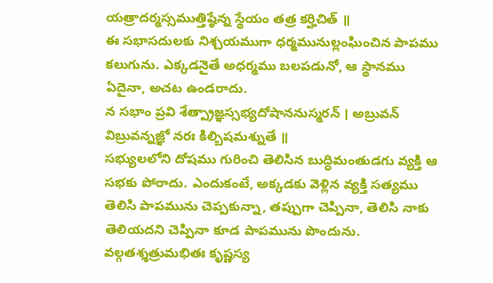యత్రాదర్మస్సముత్తిష్ఠేన్న స్థేయం తత్ర కర్హిచిత్ ॥
ఈ సభాసదులకు నిశ్చయముగా ధర్మమునుల్లంఘించిన పాపము కలుగును. ఎక్కడనైతే అధర్మము బలపడునో, ఆ స్థానము ఏదైనా, అచట ఉండరాదు.
న సభాం ప్రవి శేత్ప్రాజ్ఞస్సభ్యదోషాననుస్మరన్ । అబ్రువన్ విబ్రువన్నజ్ఞో నరః కిల్బిషమశ్నుతే ॥
సభ్యులలోని దోషము గురించి తెలిసిన బుద్ధిమంతుడగు వ్యక్తి ఆ సభకు పోరాదు. ఎందుకంటే, అక్కడకు వెళ్లిన వ్యక్తి సత్యము తెలిసి పాపమును చెప్పకున్నా, తప్పుగా చెప్పినా, తెలిసి నాకు తెలియదని చెప్పినా కూడ పాపమును పొందును.
వల్గతశ్శత్రుమభితః కృష్ణస్య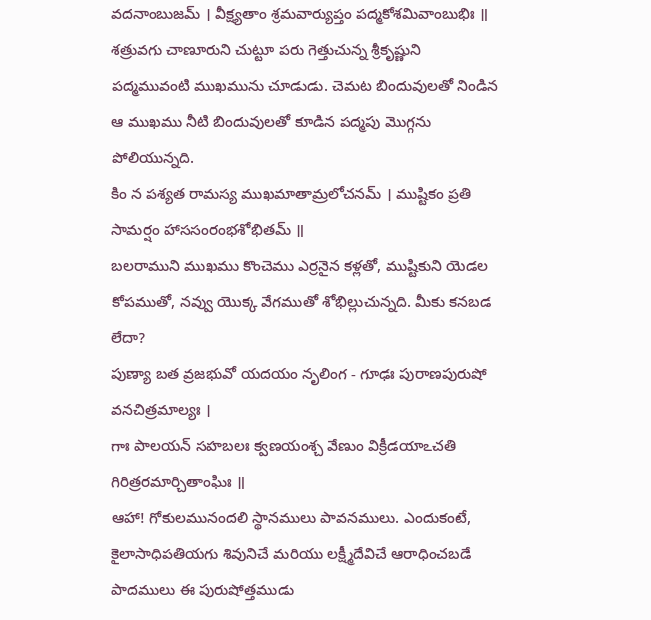వదనాంబుజమ్ । వీక్ష్యతాం శ్రమవార్యుప్తం పద్మకోశమివాంబుభిః ॥
శత్రువగు చాణూరుని చుట్టూ పరు గెత్తుచున్న శ్రీకృష్ణుని పద్మమువంటి ముఖమును చూడుడు. చెమట బిందువులతో నిండిన ఆ ముఖము నీటి బిందువులతో కూడిన పద్మపు మొగ్గను పోలియున్నది.
కిం న పశ్యత రామస్య ముఖమాతామ్రలోచనమ్ । ముష్టికం ప్రతి సామర్షం హాససంరంభశోభితమ్ ॥
బలరాముని ముఖము కొంచెము ఎర్రనైన కళ్లతో, ముష్టికుని యెడల కోపముతో, నవ్వు యొక్క వేగముతో శోభిల్లుచున్నది. మీకు కనబడ లేదా?
పుణ్యా బత వ్రజభువో యదయం నృలింగ - గూఢః పురాణపురుషో వనచిత్రమాల్యః ।
గాః పాలయన్ సహబలః క్వణయంశ్చ వేణుం విక్రీడయాఽచతి గిరిత్రరమార్చితాంఘిః ॥
ఆహా! గోకులమునందలి స్థానములు పావనములు. ఎందుకంటే, కైలాసాధిపతియగు శివునిచే మరియు లక్ష్మీదేవిచే ఆరాధించబడే పాదములు ఈ పురుషోత్తముడు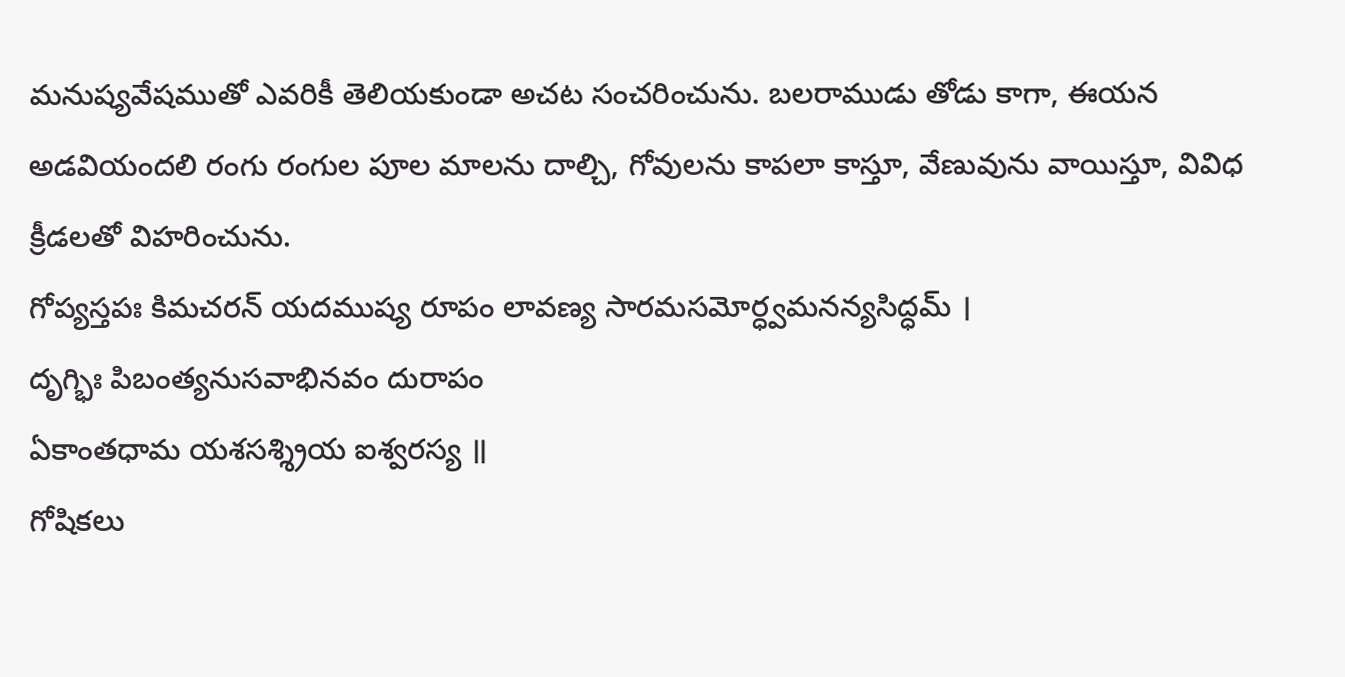మనుష్యవేషముతో ఎవరికీ తెలియకుండా అచట సంచరించును. బలరాముడు తోడు కాగా, ఈయన అడవియందలి రంగు రంగుల పూల మాలను దాల్చి, గోవులను కాపలా కాస్తూ, వేణువును వాయిస్తూ, వివిధ క్రీడలతో విహరించును.
గోప్యస్తపః కిమచరన్ యదముష్య రూపం లావణ్య సారమసమోర్ధ్వమనన్యసిద్ధమ్ ।
దృగ్భిః పిబంత్యనుసవాభినవం దురాపం
ఏకాంతధామ యశసశ్శ్రియ ఐశ్వరస్య ॥
గోషికలు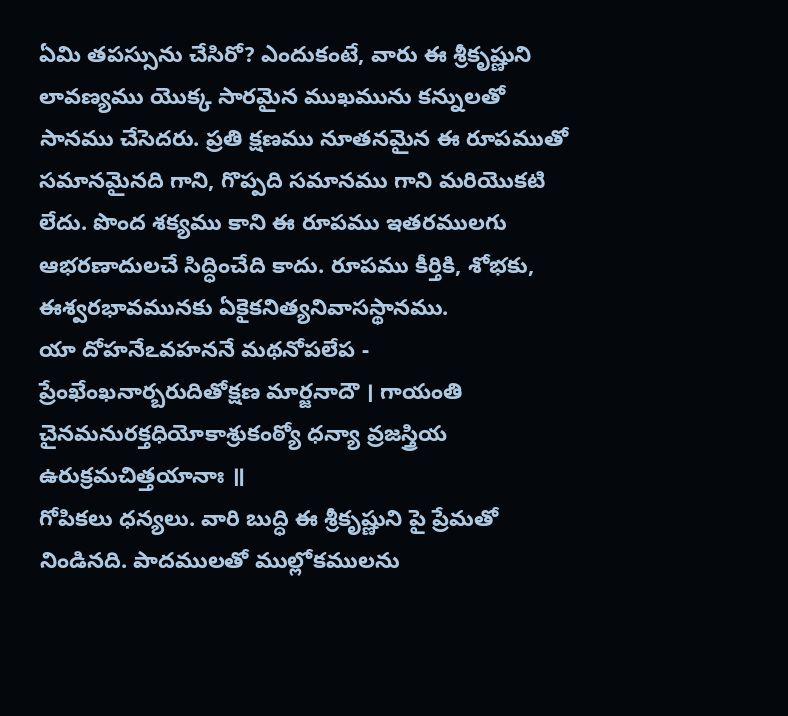ఏమి తపస్సును చేసిరో? ఎందుకంటే, వారు ఈ శ్రీకృష్ణుని లావణ్యము యొక్క సారమైన ముఖమును కన్నులతో సానము చేసెదరు. ప్రతి క్షణము నూతనమైన ఈ రూపముతో సమానమైనది గాని, గొప్పది సమానము గాని మరియొకటి లేదు. పొంద శక్యము కాని ఈ రూపము ఇతరములగు ఆభరణాదులచే సిద్ధించేది కాదు. రూపము కీర్తికి, శోభకు, ఈశ్వరభావమునకు ఏకైకనిత్యనివాసస్థానము.
యా దోహనేఽవహననే మథనోపలేప - ప్రేంఖేంఖనార్బరుదితోక్షణ మార్జనాదౌ । గాయంతి చైనమనురక్తధియోకాశ్రుకంఠ్యో ధన్యా వ్రజస్త్రియ ఉరుక్రమచిత్తయానాః ॥
గోపికలు ధన్యలు. వారి బుద్ధి ఈ శ్రీకృష్ణుని పై ప్రేమతో నిండినది. పాదములతో ముల్లోకములను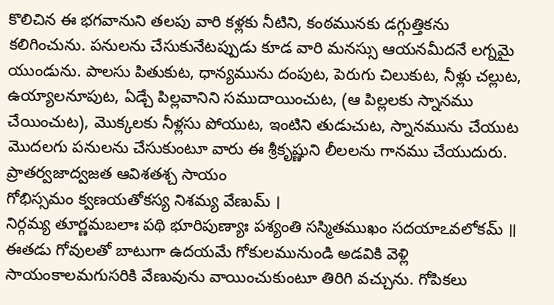కొలిచిన ఈ భగవానుని తలపు వారి కళ్లకు నీటిని, కంఠమునకు డగ్గుత్తికను కలిగించును. పనులను చేసుకునేటప్పుడు కూడ వారి మనస్సు ఆయనమీదనే లగ్నమై యుండును. పాలసు పితుకుట, ధాన్యమును దంపుట, పెరుగు చిలుకుట, నీళ్లు చల్లుట, ఉయ్యాలనూపుట, ఏడ్చే పిల్లవానిని సముదాయించుట, (ఆ పిల్లలకు స్నానము చేయించుట), మొక్కలకు నీళ్లసు పోయుట, ఇంటిని తుడుచుట, స్నానమును చేయుట మొదలగు పనులను చేసుకుంటూ వారు ఈ శ్రీకృష్ణుని లీలలను గానము చేయుదురు.
ప్రాతర్వజాద్వజత ఆవిశతశ్చ సాయం
గోభిస్సమం క్వణయతోకస్య నిశమ్య వేణుమ్ ।
నిర్గమ్య తూర్ణమబలాః పథి భూరిపుణ్యాః పశ్యంతి సస్మితముఖం సదయాఽవలోకమ్ ॥
ఈతడు గోవులతో బాటుగా ఉదయమే గోకులమునుండి అడవికి వెళ్లి సాయంకాలమగుసరికి వేణువును వాయించుకుంటూ తిరిగి వచ్చును. గోపికలు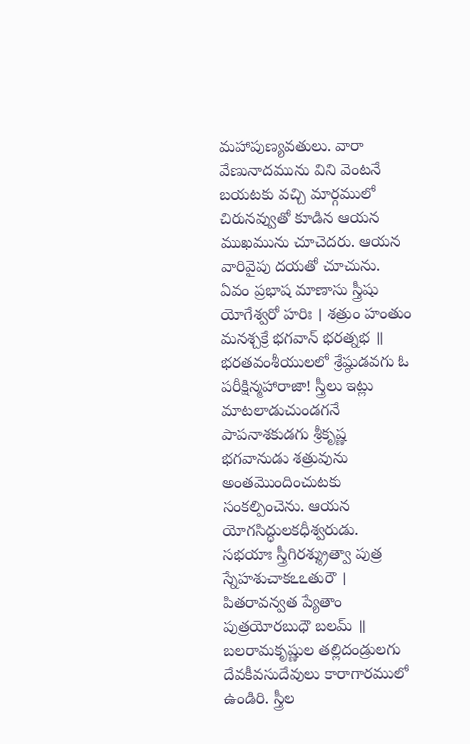మహాపుణ్యవతులు. వారా వేణునాదమును విని వెంటనే బయటకు వచ్చి మార్గములో చిరునవ్వుతో కూడిన ఆయన ముఖమును చూచెదరు. ఆయన వారివైపు దయతో చూచును.
ఏవం ప్రభాష మాణాసు స్త్రీషు యోగేశ్వరో హరిః । శత్రుం హంతుం మనశ్చక్రే భగవాన్ భరత్నభ ॥
భరతవంశీయులలో శ్రేష్ఠుడవగు ఓ పరీక్షిన్మహారాజా! స్త్రీలు ఇట్లు మాటలాడుచుండగనే పాపనాశకుడగు శ్రీకృష్ణ భగవానుడు శత్రువును అంతమొందించుటకు సంకల్పించెను. ఆయన యోగసిద్ధులకధీశ్వరుడు.
సభయాః స్త్రీగిరశ్శ్రుత్వా పుత్ర స్నేహశుచాకఽఽతురౌ । పితరావన్వత ప్యేతాం పుత్రయోరబుధౌ బలమ్ ॥
బలరామకృష్ణుల తల్లిదండ్రులగు దేవకీవసుదేవులు కారాగారములో ఉండిరి. స్త్రీల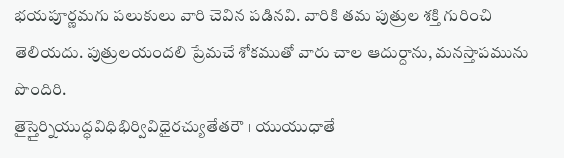భయపూర్ణమగు పలుకులు వారి చెవిన పడినవి. వారికి తమ పుత్రుల శక్తి గురించి తెలియదు. పుత్రులయందలి ప్రేమచే శోకముతో వారు చాల ఆదుర్దాను, మనస్తాపమును పొందిరి.
తైస్తైర్నియుద్ధవిధిభిర్వివిధైరచ్యుతేతరౌ । యుయుధాతే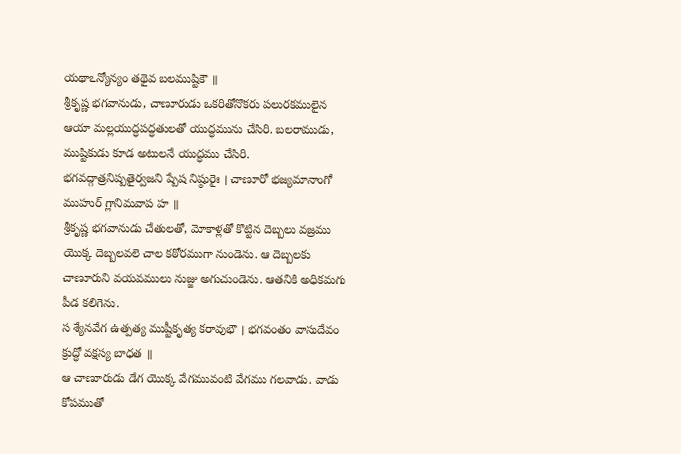యథాఽన్యోన్యం తథైవ బలముష్టికౌ ॥
శ్రీకృష్ణ భగవానుడు, చాణూరుడు ఒకరితోనొకరు పలురకములైన ఆయా మల్లయుద్ధపద్ధతులతో యుద్ధమును చేసిరి. బలరాముడు, ముష్టికుడు కూడ అటులనే యుద్ధము చేసిరి.
భగవద్గాత్రనిష్పతైర్వజని ష్పేష నిష్ఠురైః । చాణూరో భజ్యమానాంగో ముహుర్ గ్లానిమవాప హ ॥
శ్రీకృష్ణ భగవానుడు చేతులతో, మోకాళ్లతో కొట్టిన దెబ్బలు వజ్రము యొక్క దెబ్బలవలె చాల కఠోరముగా నుండెను. ఆ దెబ్బలకు చాణూరుని వయవములు నుజ్జు అగుచుండెను. ఆతనికి అధికమగు పీడ కలిగెను.
స శ్యేనవేగ ఉత్పత్య ముష్టీకృత్య కరావుభౌ । భగవంతం వాసుదేవం క్రుద్ధో వక్షస్య బాధత ॥
ఆ చాణూరుడు డేగ యొక్క వేగమువంటి వేగము గలవాడు. వాడు కోపముతో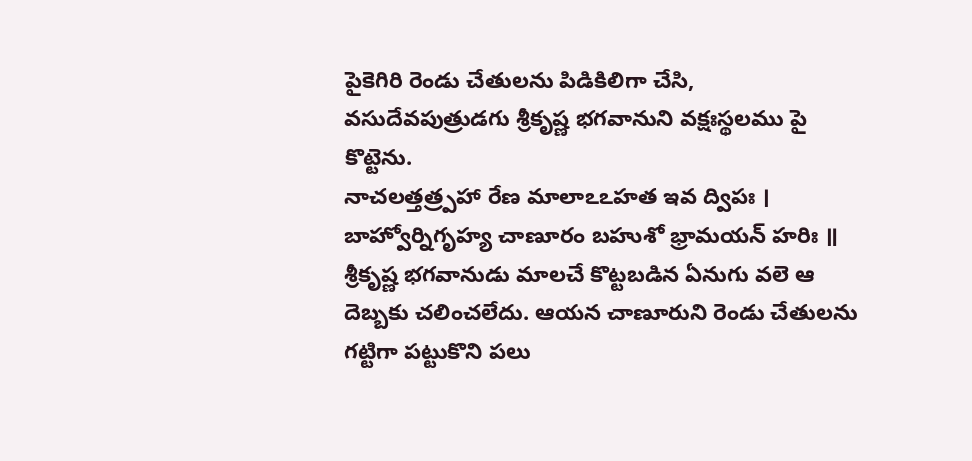పైకెగిరి రెండు చేతులను పిడికిలిగా చేసి, వసుదేవపుత్రుడగు శ్రీకృష్ణ భగవానుని వక్షఃస్థలము పై కొట్టెను.
నాచలత్తత్ర్పహా రేణ మాలాఽఽహత ఇవ ద్విపః । బాహ్వోర్నిగృహ్య చాణూరం బహుశో భ్రామయన్ హరిః ॥
శ్రీకృష్ణ భగవానుడు మాలచే కొట్టబడిన ఏనుగు వలె ఆ దెబ్బకు చలించలేదు. ఆయన చాణూరుని రెండు చేతులను గట్టిగా పట్టుకొని పలు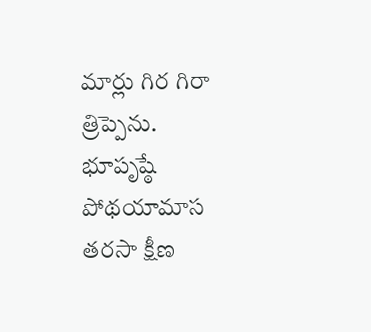మార్లు గిర గిరా త్రిప్పెను.
భూపృష్ఠే పోథయామాస తరసా క్షీణ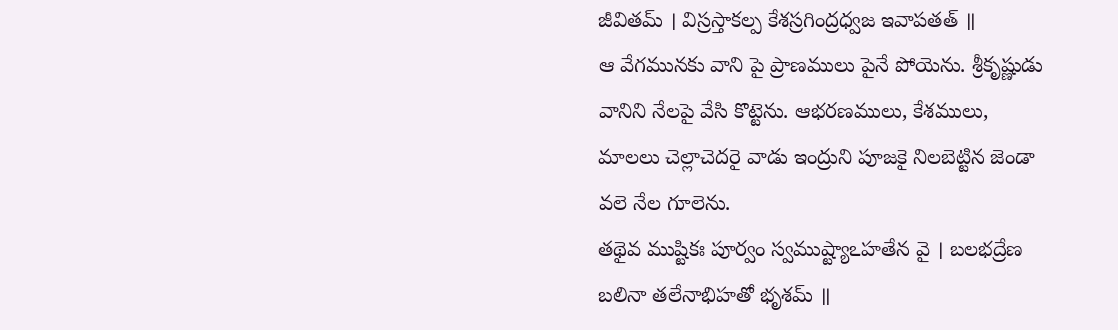జీవితమ్ । విస్రస్తాకల్ప కేశస్రగింద్రధ్వజ ఇవాపతత్ ॥
ఆ వేగమునకు వాని పై ప్రాణములు పైనే పోయెను. శ్రీకృష్ణుడు వానిని నేలపై వేసి కొట్టెను. ఆభరణములు, కేశములు, మాలలు చెల్లాచెదరై వాడు ఇంద్రుని పూజకై నిలబెట్టిన జెండా వలె నేల గూలెను.
తథైవ ముష్టికః పూర్వం స్వముష్ట్యాఽహతేన వై । బలభద్రేణ బలినా తలేనాభిహతో భృశమ్ ॥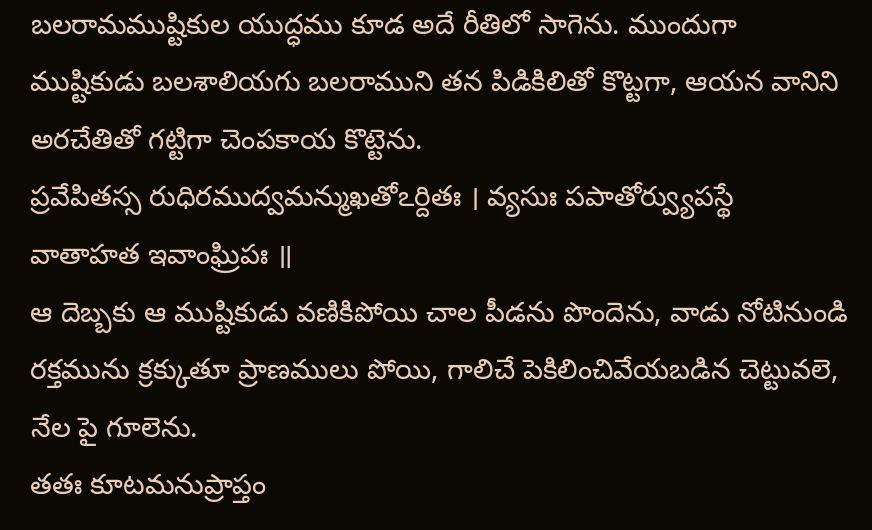బలరామముష్టికుల యుద్ధము కూడ అదే రీతిలో సాగెను. ముందుగా ముష్టికుడు బలశాలియగు బలరాముని తన పిడికిలితో కొట్టగా, ఆయన వానిని అరచేతితో గట్టిగా చెంపకాయ కొట్టెను.
ప్రవేపితస్స రుధిరముద్వమన్ముఖతోఽర్దితః । వ్యసుః పపాతోర్వ్యుపస్థే వాతాహత ఇవాంఘ్రిపః ॥
ఆ దెబ్బకు ఆ ముష్టికుడు వణికిపోయి చాల పీడను పొందెను, వాడు నోటినుండి రక్తమును క్రక్కుతూ ప్రాణములు పోయి, గాలిచే పెకిలించివేయబడిన చెట్టువలె, నేల పై గూలెను.
తతః కూటమనుప్రాప్తం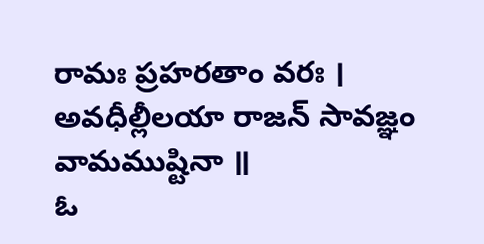రామః ప్రహరతాం వరః । అవధీల్లీలయా రాజన్ సావజ్ఞం వామముష్టినా ॥
ఓ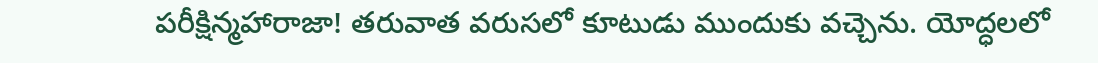పరీక్షిన్మహారాజా! తరువాత వరుసలో కూటుడు ముందుకు వచ్చెను. యోద్ధలలో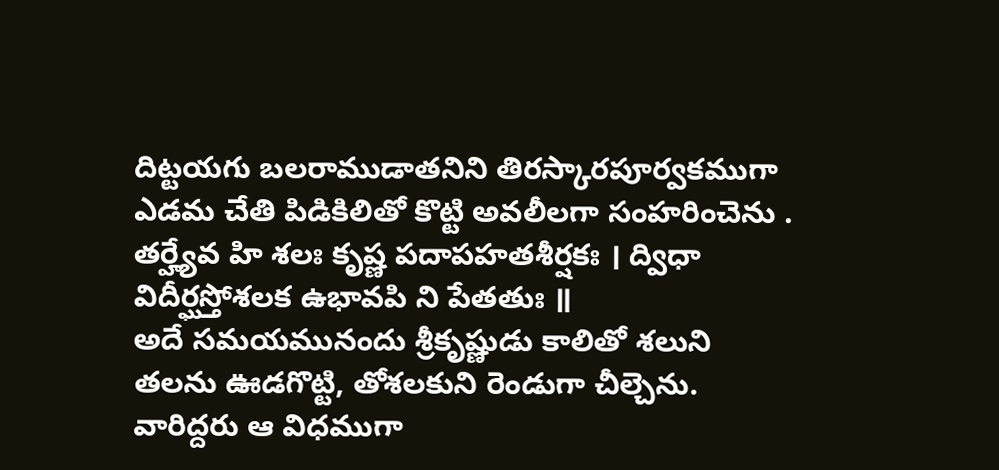దిట్టయగు బలరాముడాతనిని తిరస్కారపూర్వకముగా ఎడమ చేతి పిడికిలితో కొట్టి అవలీలగా సంహరించెను .
తర్హ్యేవ హి శలః కృష్ణ పదాపహతశీర్షకః । ద్విధా విదీర్ఘస్తోశలక ఉభావపి ని పేతతుః ॥
అదే సమయమునందు శ్రీకృష్ణుడు కాలితో శలుని తలను ఊడగొట్టి, తోశలకుని రెండుగా చీల్చెను. వారిద్దరు ఆ విధముగా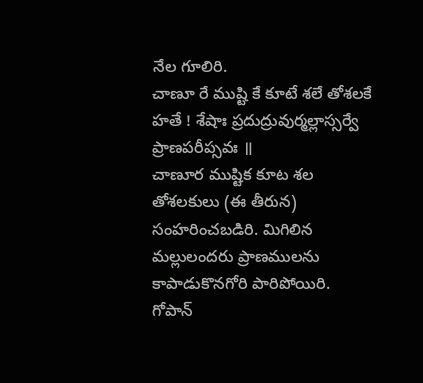నేల గూలిరి.
చాణూ రే ముష్టి కే కూటే శలే తోశలకే హతే ! శేషాః ప్రదుద్రువుర్మల్లాస్సర్వే ప్రాణపరీప్సవః ॥
చాణూర ముష్టిక కూట శల తోశలకులు (ఈ తీరున) సంహరించబడిరి. మిగిలిన మల్లులందరు ప్రాణములను కాపాడుకొనగోరి పారిపోయిరి.
గోపాన్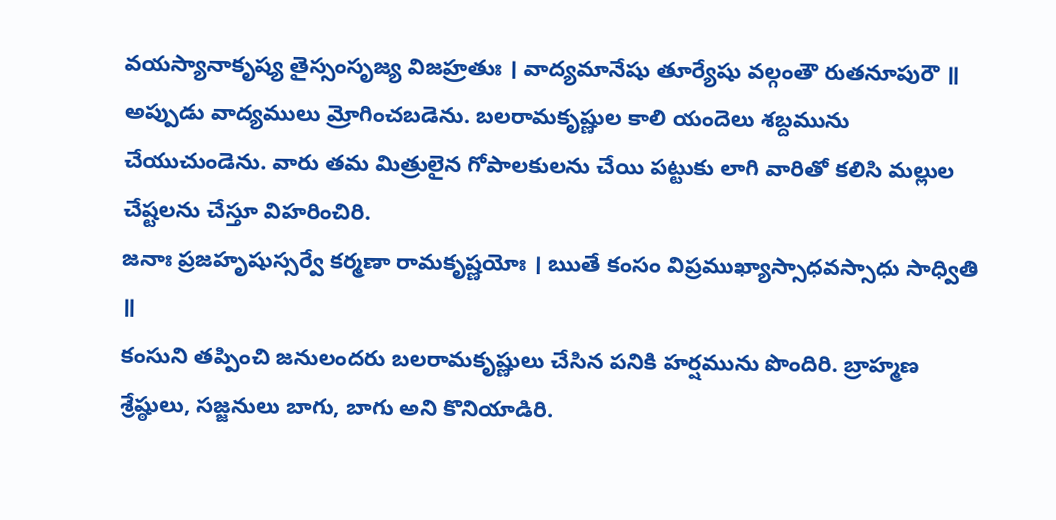వయస్యానాకృష్య తైస్సంసృజ్య విజహ్రతుః । వాద్యమానేషు తూర్యేషు వల్గంతౌ రుతనూపురౌ ॥
అప్పుడు వాద్యములు మ్రోగించబడెను. బలరామకృష్ణుల కాలి యందెలు శబ్దమును చేయుచుండెను. వారు తమ మిత్రులైన గోపాలకులను చేయి పట్టుకు లాగి వారితో కలిసి మల్లుల చేష్టలను చేస్తూ విహరించిరి.
జనాః ప్రజహృషుస్సర్వే కర్మణా రామకృష్ణయోః । ఋతే కంసం విప్రముఖ్యాస్సాధవస్సాధు సాధ్వితి ॥
కంసుని తప్పించి జనులందరు బలరామకృష్ణులు చేసిన పనికి హర్షమును పొందిరి. బ్రాహ్మణ శ్రేష్ఠులు, సజ్జనులు బాగు, బాగు అని కొనియాడిరి.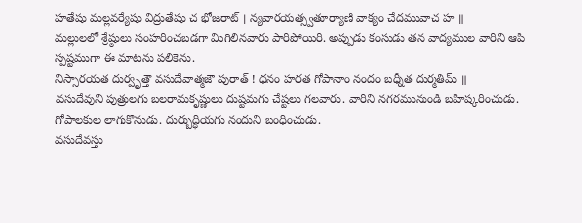హతేషు మల్లవర్యేషు విద్రుతేషు చ భోజరాట్ । న్యవారయత్స్వతూర్యాణి వాక్యం చేదమువాచ హ ॥
మల్లులలో శ్రేష్ఠులు సంహరించబడగా మిగిలినవారు పారిపోయిరి. అప్పుడు కంసుడు తన వాద్యముల వారిని ఆపి స్పష్టముగా ఈ మాటను పలికెను.
నిస్సారయత దుర్వృత్తౌ వసుదేవాత్మజౌ పురాత్ ! ధనం హరత గోపానాం నందం బధ్నీత దుర్మతిమ్ ॥
వసుదేవుని పుత్రులగు బలరామకృష్ణులు దుష్టమగు చేష్టలు గలవారు. వారిని నగరమునుండి బహిష్కరించుడు. గోపాలకుల లాగుకొనుడు. దుర్బుద్ధియగు నందుని బంధించుడు.
వసుదేవస్తు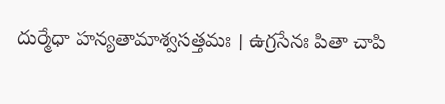దుర్మేధా హన్యతామాశ్వసత్తమః । ఉగ్రసేనః పితా చాపి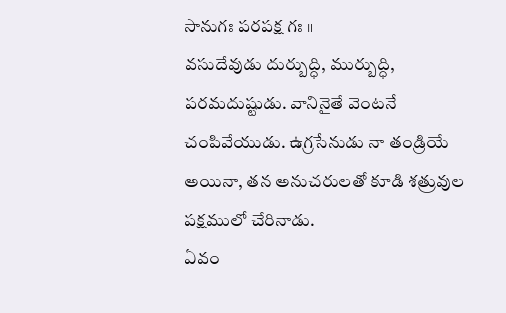సానుగః పరపక్ష గః ॥
వసుదేవుడు దుర్బుద్ధి, ముర్బుద్ధి, పరమదుష్టుడు. వానినైతే వెంటనే చంపివేయుడు. ఉగ్రసేనుడు నా తండ్రియే అయినా, తన అనుచరులతో కూడి శత్రువుల పక్షములో చేరినాడు.
ఏవం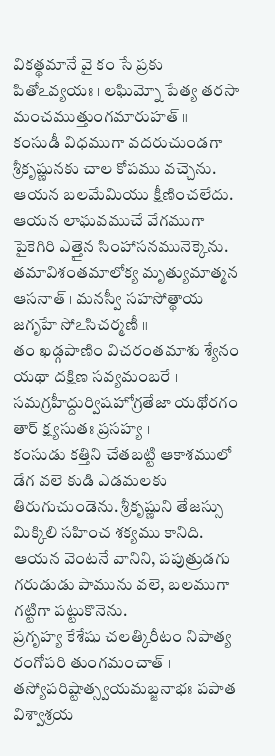వికత్థమానే వై కం సే ప్రకు పితోఽవ్యయః । లఘిమ్నో పేత్య తరసా మంచముత్తుంగమారుహత్ ॥
కంసుడీ విధముగా వదరుచుండగా శ్రీకృష్ణునకు చాల కోపము వచ్చెను. ఆయన బలమేమియు క్షీణించలేదు. ఆయన లాఘవముచే వేగముగా పైకెగిరి ఎత్తైన సింహాసనమునెక్కెను.
తమావిశంతమాలోక్య మృత్యుమాత్మన ఆసనాత్ । మనస్వీ సహసోత్థాయ జగృహే సోఽసిచర్మణీ ॥
తం ఖడ్గపాణిం విచరంతమాశు శ్యేనం యథా దక్షిణ సవ్యమంబరే । సమగ్రహీద్దుర్విషహోగ్రతేజా యథోరగం తార్ క్ష్యసుతః ప్రసహ్య ।
కంసుడు కత్తిని చేతబట్టి ఆకాశములో డేగ వలె కుడి ఎడమలకు తిరుగుచుండెను. శ్రీకృష్ణుని తేజస్సు మిక్కిలి సహించ శక్యము కానిది. ఆయన వెంటనే వానిని, పపుత్రుడగు గరుడుడు పామును వలె, బలముగా గట్టిగా పట్టుకొనెను.
ప్రగృహ్య కేశేషు చలత్కిరీటం నిపాత్య రంగోపరి తుంగమంచాత్ । తస్యోపరిష్టాత్స్వయమబ్జనాభః పపాత విశ్వాశ్రయ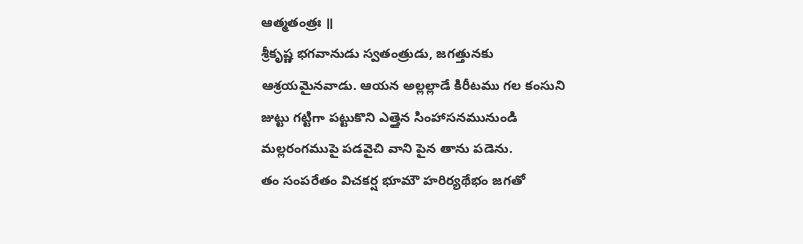ఆత్మతంత్రః ॥
శ్రీకృష్ణ భగవానుడు స్వతంత్రుడు, జగత్తునకు ఆశ్రయమైనవాడు. ఆయన అల్లల్లాడే కిరీటము గల కంసుని జుట్టు గట్టిగా పట్టుకొని ఎత్తైన సింహాసనమునుండి మల్లరంగముపై పడవైచి వాని పైన తాను పడెను.
తం సంపరేతం విచకర్ష భూమౌ హరిర్యథేభం జగతో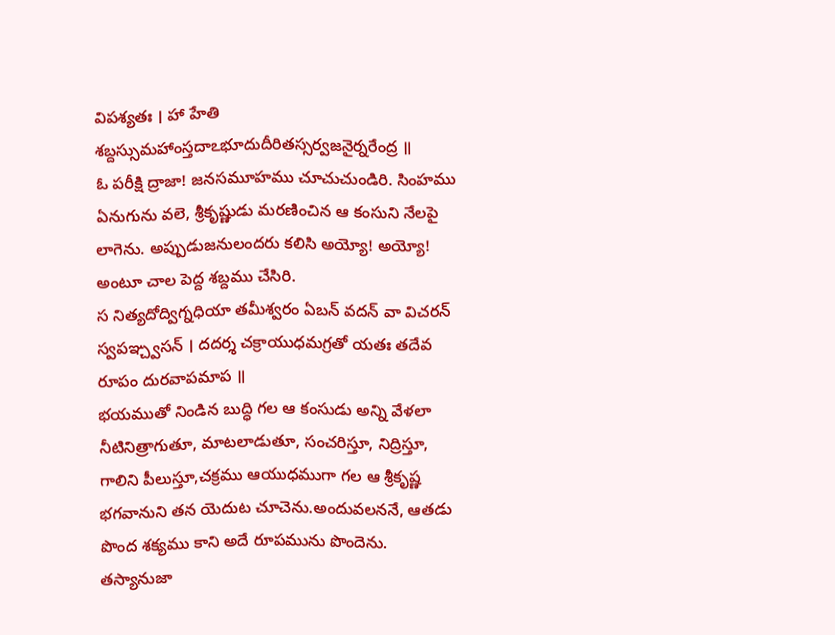విపశ్యతః । హా హేతి శబ్దస్సుమహాంస్తదాఽభూదుదీరితస్సర్వజనైర్నరేంద్ర ॥
ఓ పరీక్షి ద్రాజా! జనసమూహము చూచుచుండిరి. సింహము ఏనుగును వలె, శ్రీకృష్ణుడు మరణించిన ఆ కంసుని నేలపై లాగెను. అప్పుడుజనులందరు కలిసి అయ్యో! అయ్యో! అంటూ చాల పెద్ద శబ్దము చేసిరి.
స నిత్యదోద్విగ్నధియా తమీశ్వరం ఏబన్ వదన్ వా విచరన్ స్వపఞ్చ్వసన్ । దదర్శ చక్రాయుధమగ్రతో యతః తదేవ రూపం దురవాపమాప ॥
భయముతో నిండిన బుద్ధి గల ఆ కంసుడు అన్ని వేళలా నీటినిత్రాగుతూ, మాటలాడుతూ, సంచరిస్తూ, నిద్రిస్తూ, గాలిని పీలుస్తూ,చక్రము ఆయుధముగా గల ఆ శ్రీకృష్ణ భగవానుని తన యెదుట చూచెను.అందువలననే, ఆతడు పొంద శక్యము కాని అదే రూపమును పొందెను.
తస్యానుజా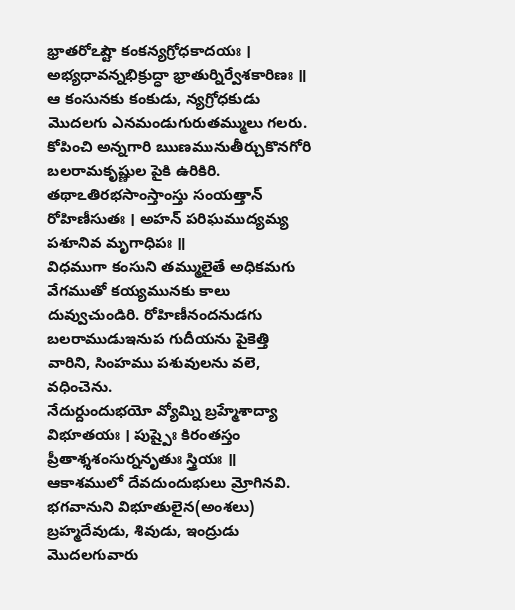భ్రాతరోఽష్టౌ కంకన్యగ్రోధకాదయః । అభ్యధావన్నభిక్రుద్ధా భ్రాతుర్నిర్వేశకారిణః ॥
ఆ కంసునకు కంకుడు, న్యగ్రోధకుడు మొదలగు ఎనమండుగురుతమ్ములు గలరు. కోపించి అన్నగారి ఋణమునుతీర్చుకొనగోరి బలరామకృష్ణుల పైకి ఉరికిరి.
తథాఽతిరభసాంస్తాంస్తు సంయత్తాన్ రోహిణీసుతః । అహన్ పరిఘముద్యమ్య పశూనివ మృగాధిపః ॥
విధముగా కంసుని తమ్ములైతే అధికమగు వేగముతో కయ్యమునకు కాలు దువ్వుచుండిరి. రోహిణీనందనుడగు బలరాముడుఇనుప గుదీయను పైకెత్తి వారిని, సింహము పశువులను వలె, వధించెను.
నేదుర్దుందుభయో వ్యోమ్ని బ్రహ్మేశాద్యా విభూతయః । పుష్పైః కిరంతస్తం ప్రీతాశ్శశంసుర్ననృతుః స్త్రియః ॥
ఆకాశములో దేవదుందుభులు మ్రోగినవి. భగవానుని విభూతులైన(అంశలు) బ్రహ్మదేవుడు, శివుడు, ఇంద్రుడు మొదలగువారు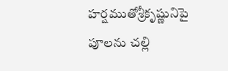హర్షముతోశ్రీకృష్ణునిపై పూలను చల్లి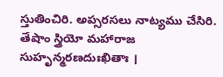స్తుతించిరి. అప్సరసలు నాట్యము చేసిరి.
తేషాం స్త్రియో మహారాజ సుహృన్మరణదుఃఖితాః ।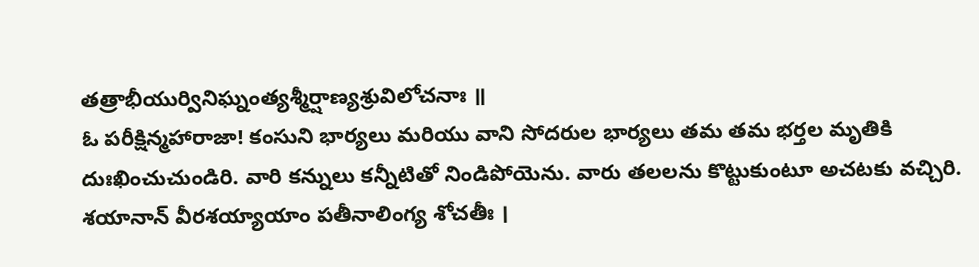తత్రాభీయుర్వినిఘ్నంత్యశ్మీర్షాణ్యశ్రువిలోచనాః ॥
ఓ పరీక్షిన్మహారాజా! కంసుని భార్యలు మరియు వాని సోదరుల భార్యలు తమ తమ భర్తల మృతికి దుఃఖించుచుండిరి. వారి కన్నులు కన్నీటితో నిండిపోయెను. వారు తలలను కొట్టుకుంటూ అచటకు వచ్చిరి.
శయానాన్ వీరశయ్యాయాం పతీనాలింగ్య శోచతీః ।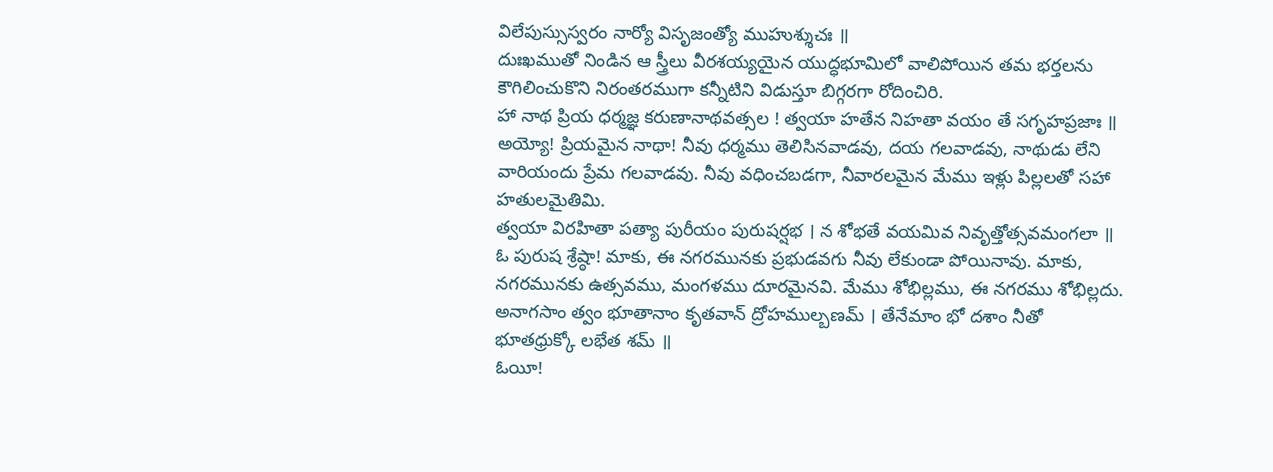విలేపుస్సుస్వరం నార్యో విసృజంత్యో ముహుశ్శుచః ॥
దుఃఖముతో నిండిన ఆ స్త్రీలు వీరశయ్యయైన యుద్ధభూమిలో వాలిపోయిన తమ భర్తలను కౌగిలించుకొని నిరంతరముగా కన్నీటిని విడుస్తూ బిగ్గరగా రోదించిరి.
హా నాథ ప్రియ ధర్మజ్ఞ కరుణానాథవత్సల ! త్వయా హతేన నిహతా వయం తే సగృహప్రజాః ॥
అయ్యో! ప్రియమైన నాథా! నీవు ధర్మము తెలిసినవాడవు, దయ గలవాడవు, నాథుడు లేని వారియందు ప్రేమ గలవాడవు. నీవు వధించబడగా, నీవారలమైన మేము ఇళ్లు పిల్లలతో సహా హతులమైతిమి.
త్వయా విరహితా పత్యా పురీయం పురుషర్షభ । న శోభతే వయమివ నివృత్తోత్సవమంగలా ॥
ఓ పురుష శ్రేష్ఠా! మాకు, ఈ నగరమునకు ప్రభుడవగు నీవు లేకుండా పోయినావు. మాకు, నగరమునకు ఉత్సవము, మంగళము దూరమైనవి. మేము శోభిల్లము, ఈ నగరము శోభిల్లదు.
అనాగసాం త్వం భూతానాం కృతవాన్ ద్రోహముల్బణమ్ । తేనేమాం భో దశాం నీతో భూతధ్రుక్కో లభేత శమ్ ॥
ఓయీ!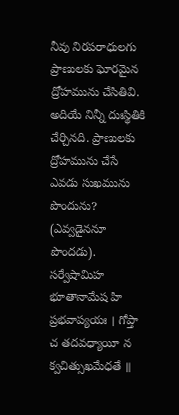నీవు నిరపరాధులగు ప్రాణులకు ఘోరమైన ద్రోహమును చేసితివి. అదియే నిన్నీ దుఃస్థితికి చేర్చినది. ప్రాణులకు ద్రోహమును చేసే ఎవడు సుఖమును పొందును? (ఎవ్వడైననూ పొందడు).
సర్వేషామిహ భూతానామేష హి ప్రభవాప్యయః । గోప్తా చ తదవధ్యాయీ న క్వచిత్సుఖమేధతే ॥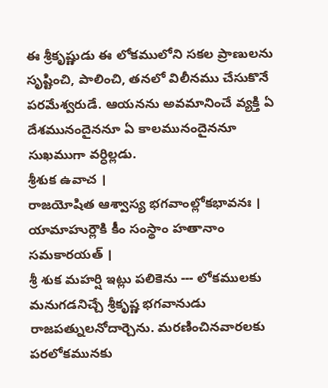ఈ శ్రీకృష్ణుడు ఈ లోకములోని సకల ప్రాణులను సృష్టించి, పాలించి, తనలో విలీనము చేసుకొనే పరమేశ్వరుడే. ఆయనను అవమానించే వ్యక్తి ఏ దేశమునందైననూ ఏ కాలమునందైననూ సుఖముగా వర్ధిల్లడు.
శ్రీశుక ఉవాచ ।
రాజయోషిత ఆశ్వాస్య భగవాంల్లోకభావనః । యామాహుర్లౌకి కీం సంస్థాం హతానాం సమకారయత్ ।
శ్రీ శుక మహర్షి ఇట్లు పలికెను --- లోకములకు మనుగడనిచ్చే శ్రీకృష్ణ భగవానుడు రాజపత్నులనోదార్చెను. మరణించినవారలకు పరలోకమునకు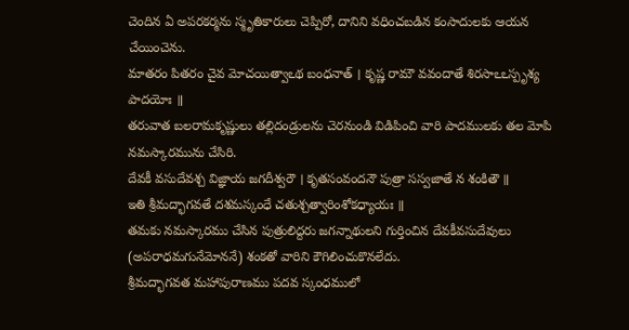చెందిన ఏ అపరకర్మను స్మృతికారులు చెప్పిరో, దానిని వధించబడిన కంసాదులకు ఆయన చేయించెను.
మాతరం పితరం చైవ మోచయిత్వాఽథ బంధనాత్ । కృష్ణ రామౌ వవందాతే శిరసాఽఽస్పృశ్య పాదయోః ॥
తరువాత బలరామకృష్ణులు తల్లిదండ్రులను చెరనుండి విడిపించి వారి పాదములకు తల మోపి నమస్కారమును చేసిరి.
దేవకీ వసుదేవశ్చ విజ్ఞాయ జగదీశ్వరౌ । కృతసంవందనౌ పుత్రా సస్వజాతే న శంకితౌ ॥
ఇతి శ్రీమద్భాగవతే దశమస్కంధే చతుశ్చత్వారింశోకధ్యాయః ॥
తమకు నమస్కారము చేసిన పుత్రులిద్దరు జగన్నాథులని గుర్తించిన దేవకీవసుదేవులు (అపరాధమగునేమోననే) శంకతో వారిని కౌగిలించుకొనలేదు.
శ్రీమద్భాగవత మహాపురాణము పదవ స్కంధములో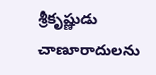శ్రీకృష్ణుడు చాణూరాదులను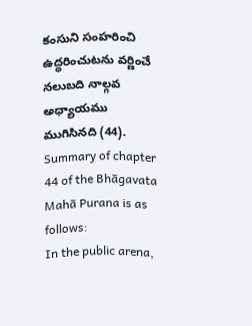కంసుని సంహరించి ఉద్ధరించుటను వర్ణించే
నలుబది నాల్గవ అధ్యాయము ముగిసినది (44).
Summary of chapter 44 of the Bhāgavata Mahā Purana is as follows:
In the public arena,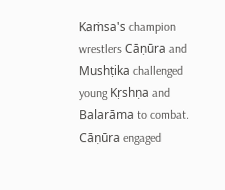Kaṁsa's champion wrestlers Cāṇūra and Mushṭika challenged young Kṛshṇa and Balarāma to combat. Cāṇūra engaged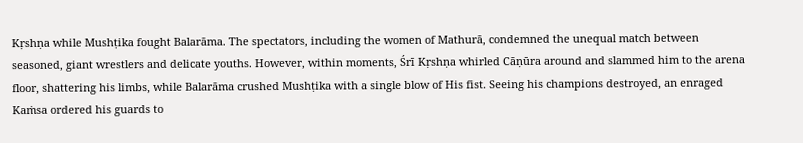Kṛshṇa while Mushṭika fought Balarāma. The spectators, including the women of Mathurā, condemned the unequal match between seasoned, giant wrestlers and delicate youths. However, within moments, Śrī Kṛshṇa whirled Cāṇūra around and slammed him to the arena floor, shattering his limbs, while Balarāma crushed Mushṭika with a single blow of His fist. Seeing his champions destroyed, an enraged Kaṁsa ordered his guards to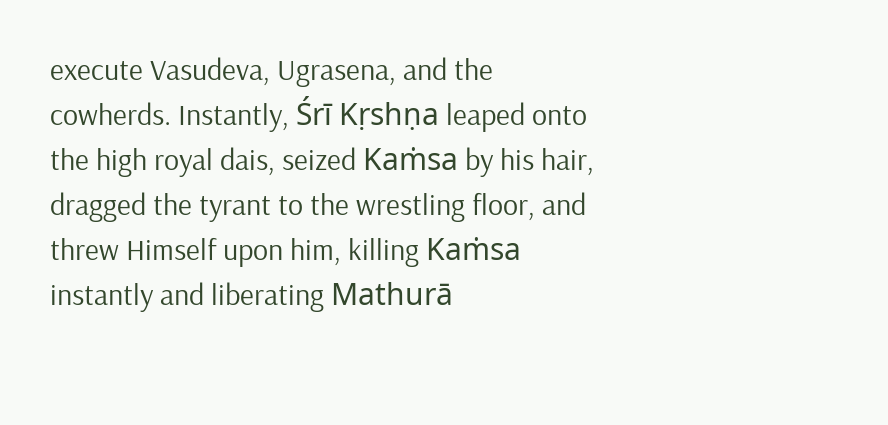execute Vasudeva, Ugrasena, and the cowherds. Instantly, Śrī Kṛshṇa leaped onto the high royal dais, seized Kaṁsa by his hair, dragged the tyrant to the wrestling floor, and threw Himself upon him, killing Kaṁsa instantly and liberating Mathurā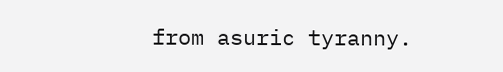from asuric tyranny.